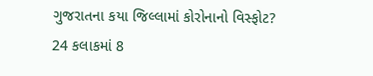ગુજરાતના કયા જિલ્લામાં કોરોનાનો વિસ્ફોટ? 24 કલાકમાં 8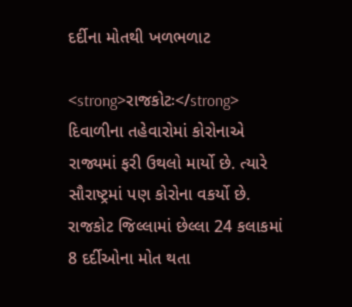દર્દીના મોતથી ખળભળાટ

<strong>રાજકોટઃ</strong> દિવાળીના તહેવારોમાં કોરોનાએ રાજ્યમાં ફરી ઉથલો માર્યો છે. ત્યારે સૌરાષ્ટ્રમાં પણ કોરોના વકર્યો છે. રાજકોટ જિલ્લામાં છેલ્લા 24 કલાકમાં 8 દર્દીઓના મોત થતા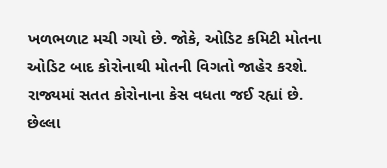ખળભળાટ મચી ગયો છે. જોકે, ઓડિટ કમિટી મોતના ઓડિટ બાદ કોરોનાથી મોતની વિગતો જાહેર કરશે. રાજ્યમાં સતત કોરોનાના કેસ વધતા જઈ રહ્યાં છે. છેલ્લા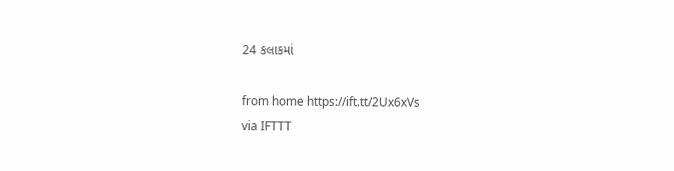24 કલાકમાં

from home https://ift.tt/2Ux6xVs
via IFTTT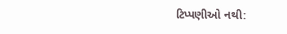ટિપ્પણીઓ નથી: